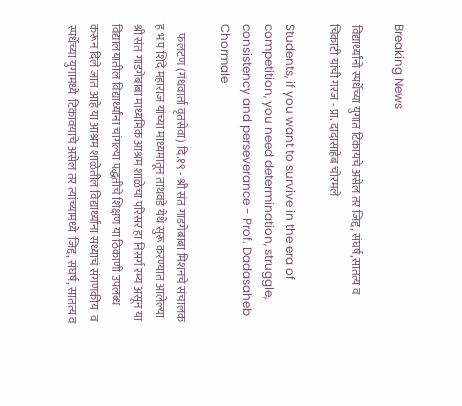Breaking News

विद्यार्थ्यांनो स्पर्धेच्या युगात टिकायचे असेल तर जिद्द, संघर्ष,सातत्य व चिकाटी यांची गरज - प्रा. दादासाहेब चोरमले

Students, if you want to survive in the era of competition, you need determination, struggle, consistency and perseverance - Prof. Dadasaheb Chormale

    फलटण (गंधवार्ता वृतसेवा) दि.१९ - श्री संत गाडगेबाबा मिशनचे संचालक ह भ प शिंदे महाराज यांच्या माध्यमातून ताथवडे येथे सुरू करण्यात आलेल्या श्री संत गाडगेबाबा माध्यमिक आश्रम शाळेचा परिसर हा निसर्ग रम्य असून या विद्यालयातील विद्यार्थ्यांना चांगल्या पद्धतीचे शिक्षण या ठिकाणी उपलब्ध करून दिले जात आहे या आश्रम शाळेतील विद्यार्थ्यांना सध्याचं संगणकीय  व  स्पर्धेच्या युगामध्ये  टिकावयाचे असेल तर त्यांच्यामध्ये  जिद्द, संघर्ष, सातत्य व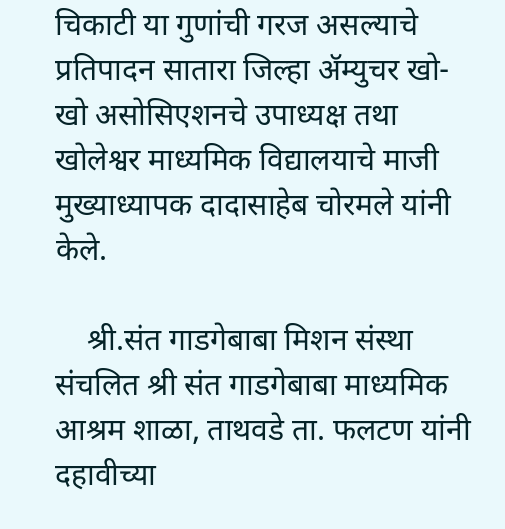चिकाटी या गुणांची गरज असल्याचे प्रतिपादन सातारा जिल्हा ॲम्युचर खो- खो असोसिएशनचे उपाध्यक्ष तथा खोलेश्वर माध्यमिक विद्यालयाचे माजी मुख्याध्यापक दादासाहेब चोरमले यांनी केले.

    श्री.संत गाडगेबाबा मिशन संस्था संचलित श्री संत गाडगेबाबा माध्यमिक आश्रम शाळा, ताथवडे ता. फलटण यांनी   दहावीच्या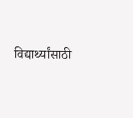विद्यार्थ्यांसाठी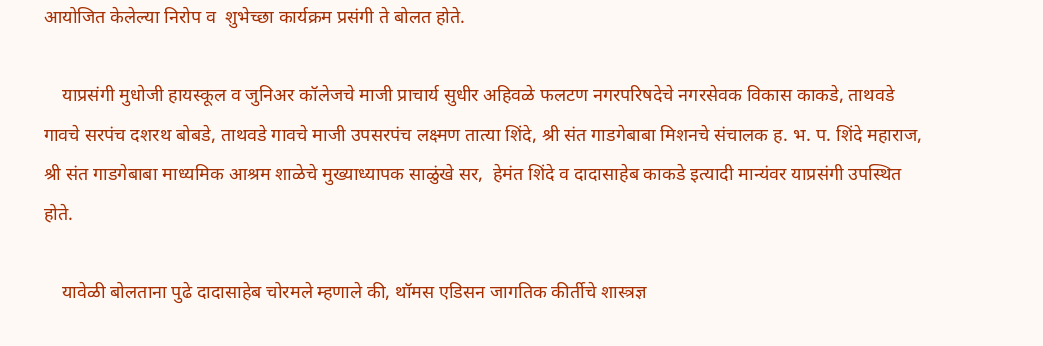आयोजित केलेल्या निरोप व  शुभेच्छा कार्यक्रम प्रसंगी ते बोलत होते.

    याप्रसंगी मुधोजी हायस्कूल व जुनिअर कॉलेजचे माजी प्राचार्य सुधीर अहिवळे फलटण नगरपरिषदेचे नगरसेवक विकास काकडे, ताथवडे गावचे सरपंच दशरथ बोबडे, ताथवडे गावचे माजी उपसरपंच लक्ष्मण तात्या शिंदे, श्री संत गाडगेबाबा मिशनचे संचालक ह. भ. प. शिंदे महाराज, श्री संत गाडगेबाबा माध्यमिक आश्रम शाळेचे मुख्याध्यापक साळुंखे सर,  हेमंत शिंदे व दादासाहेब काकडे इत्यादी मान्यंवर याप्रसंगी उपस्थित होते.

    यावेळी बोलताना पुढे दादासाहेब चोरमले म्हणाले की, थॉमस एडिसन जागतिक कीर्तीचे शास्त्रज्ञ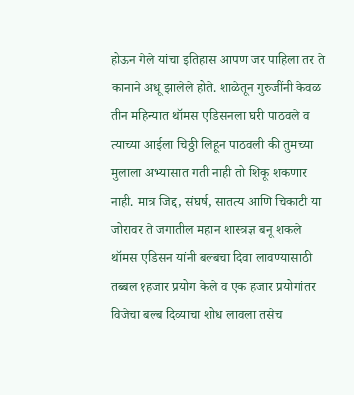होऊन गेले यांचा इतिहास आपण जर पाहिला तर ते कानाने अधू झालेले होते. शाळेतून गुरुजींनी केवळ तीन महिन्यात थॉमस एडिसनला घरी पाठवले व त्याच्या आईला चिठ्ठी लिहून पाठवली की तुमच्या मुलाला अभ्यासात गती नाही तो शिकू शकणार नाही. मात्र जिद्द, संघर्ष, सातत्य आणि चिकाटी या जोरावर ते जगातील महान शास्त्रज्ञ बनू शकले थॉमस एडिसन यांनी बल्बचा दिवा लावण्यासाठी तब्बल १हजार प्रयोग केले व एक हजार प्रयोगांतर विजेचा बल्ब दिव्याचा शोध लावला तसेच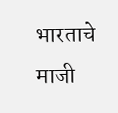भारताचे माजी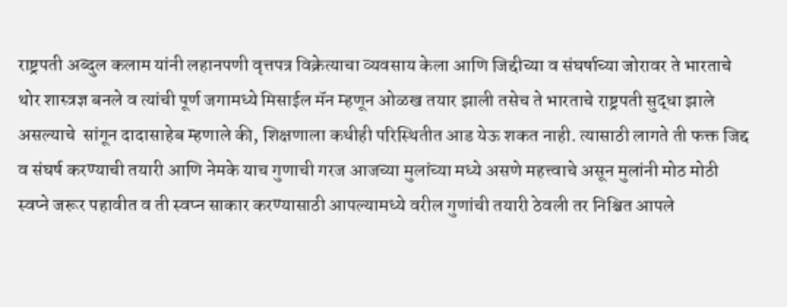राष्ट्रपती अब्दुल कलाम यांनी लहानपणी वृत्तपत्र विक्रेत्याचा व्यवसाय केला आणि जिद्दीच्या व संघर्षाच्या जोरावर ते भारताचे थोर शास्त्रज्ञ बनले व त्यांची पूर्ण जगामध्ये मिसाईल मॅन म्हणून ओळख तयार झाली तसेच ते भारताचे राष्ट्रपती सुद्धा झाले असल्याचे  सांगून दादासाहेब म्हणाले की, शिक्षणाला कधीही परिस्थितीत आड येऊ शकत नाही. त्यासाठी लागते ती फक्त जिद्द व संघर्ष करण्याची तयारी आणि नेमके याच गुणाची गरज आजच्या मुलांच्या मध्ये असणे महत्त्वाचे असून मुलांनी मोठ मोठी स्वप्ने जरूर पहावीत व ती स्वप्न साकार करण्यासाठी आपल्यामध्ये वरील गुणांची तयारी ठेवली तर निश्चित आपले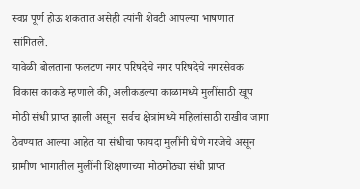स्वप्न पूर्ण होऊ शकतात असेही त्यांनी शेवटी आपल्या भाषणात सांगितले.
यावेळी बोलताना फलटण नगर परिषदेचे नगर परिषदेचे नगरसेवक विकास काकडे म्हणाले की, अलीकडल्या काळामध्ये मुलींसाठी खूप मोठी संधी प्राप्त झाली असून  सर्वच क्षेत्रांमध्ये महिलांसाठी राखीव जागा ठेवण्यात आल्या आहेत या संधीचा फायदा मुलींनी घेणे गरजेचे असून ग्रामीण भागातील मुलींनी शिक्षणाच्या मोठमोठ्या संधी प्राप्त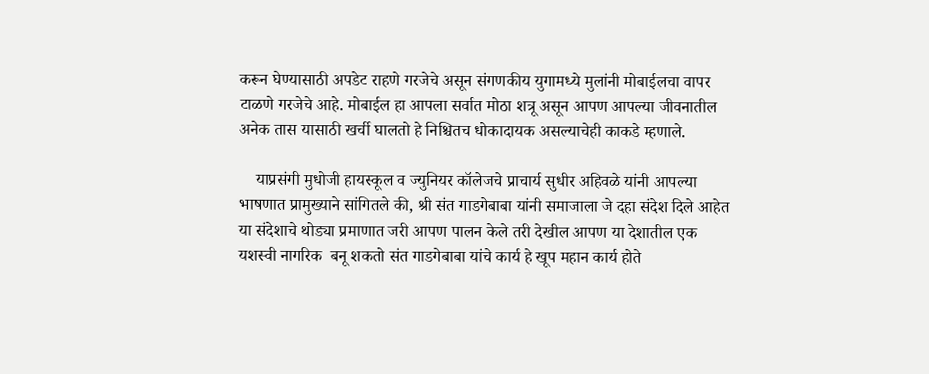करून घेण्यासाठी अपडेट राहणे गरजेचे असून संगणकीय युगामध्ये मुलांनी मोबाईलचा वापर टाळणे गरजेचे आहे. मोबाईल हा आपला सर्वात मोठा शत्रू असून आपण आपल्या जीवनातील अनेक तास यासाठी खर्ची घालतो हे निश्चितच धोकादायक असल्याचेही काकडे म्हणाले.

    याप्रसंगी मुधोजी हायस्कूल व ज्युनियर कॉलेजचे प्राचार्य सुधीर अहिवळे यांनी आपल्या भाषणात प्रामुख्याने सांगितले की, श्री संत गाडगेबाबा यांनी समाजाला जे दहा संदेश दिले आहेत या संदेशाचे थोड्या प्रमाणात जरी आपण पालन केले तरी देखील आपण या देशातील एक यशस्वी नागरिक  बनू शकतो संत गाडगेबाबा यांचे कार्य हे खूप महान कार्य होते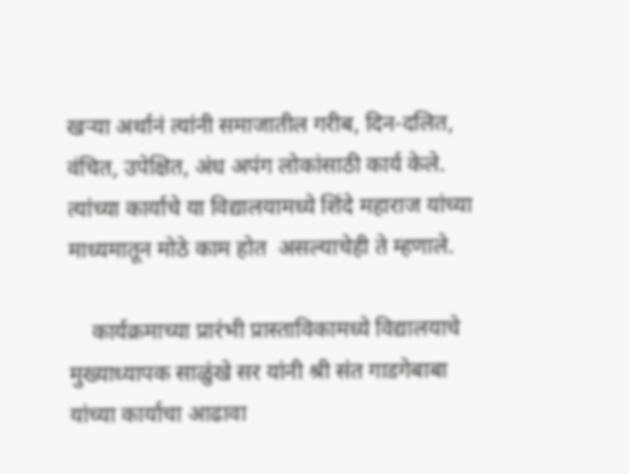खऱ्या अर्थानं त्यांनी समाजातील गरीब, दिन-दलित, वंचित, उपेक्षित, अंध अपंग लोकांसाठी कार्य केले. त्यांच्या कार्याचे या विद्यालयामध्ये शिंदे महाराज यांच्या माध्यमातून मोठे काम होत  असल्याचेही ते म्हणाले.

    कार्यक्रमाच्या प्रारंभी प्रास्ताविकामध्ये विद्यालयाचे मुख्याध्यापक साळुंखे सर यांनी श्री संत गाडगेबाबा यांच्या कार्याचा आढावा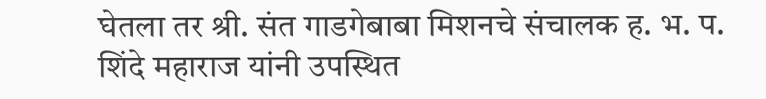घेतला तर श्री. संत गाडगेबाबा मिशनचे संचालक ह. भ. प. शिंदे महाराज यांनी उपस्थित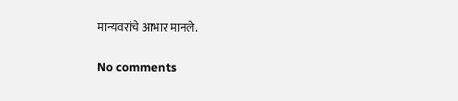मान्यवरांचे आभार मानले.

No comments